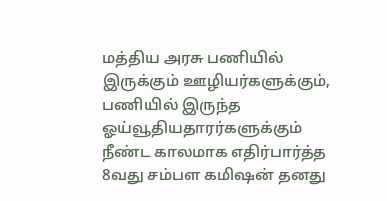மத்திய அரசு பணியில் இருக்கும் ஊழியர்களுக்கும், பணியில் இருந்த ஓய்வூதியதாரர்களுக்கும் நீண்ட காலமாக எதிர்பார்த்த 8வது சம்பள கமிஷன் தனது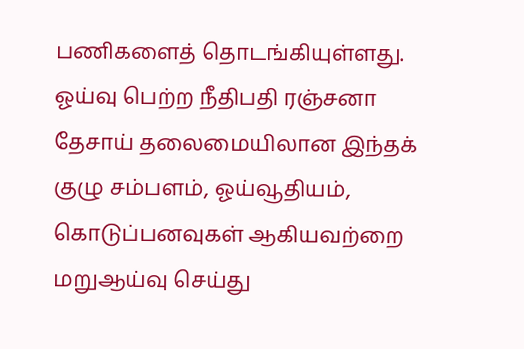பணிகளைத் தொடங்கியுள்ளது. ஓய்வு பெற்ற நீதிபதி ரஞ்சனா தேசாய் தலைமையிலான இந்தக் குழு சம்பளம், ஓய்வூதியம், கொடுப்பனவுகள் ஆகியவற்றை மறுஆய்வு செய்து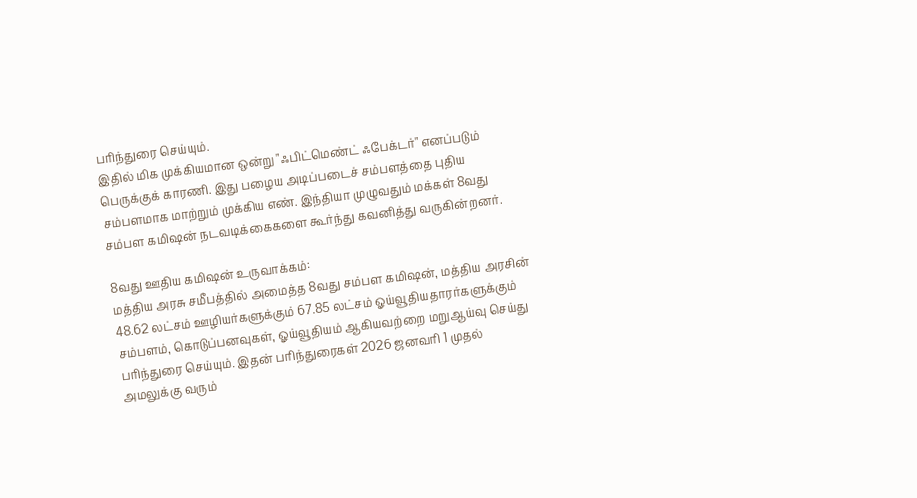பரிந்துரை செய்யும்.
இதில் மிக முக்கியமான ஒன்று "ஃபிட்மெண்ட் ஃபேக்டர்" எனப்படும் பெருக்குக் காரணி. இது பழைய அடிப்படைச் சம்பளத்தை புதிய சம்பளமாக மாற்றும் முக்கிய எண். இந்தியா முழுவதும் மக்கள் 8வது சம்பள கமிஷன் நடவடிக்கைகளை கூர்ந்து கவனித்து வருகின்றனர்.

8வது ஊதிய கமிஷன் உருவாக்கம்:
மத்திய அரசு சமீபத்தில் அமைத்த 8வது சம்பள கமிஷன், மத்திய அரசின் 48.62 லட்சம் ஊழியர்களுக்கும் 67.85 லட்சம் ஓய்வூதியதாரர்களுக்கும் சம்பளம், கொடுப்பனவுகள், ஓய்வூதியம் ஆகியவற்றை மறுஆய்வு செய்து பரிந்துரை செய்யும். இதன் பரிந்துரைகள் 2026 ஜனவரி 1 முதல் அமலுக்கு வரும்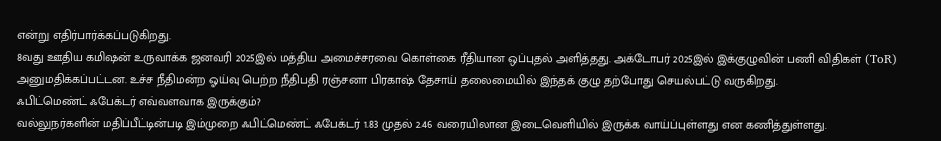என்று எதிர்பார்க்கப்படுகிறது.
8வது ஊதிய கமிஷன் உருவாக்க ஜனவரி 2025இல் மத்திய அமைச்சரவை கொள்கை ரீதியான ஒப்புதல் அளித்தது. அக்டோபர் 2025இல் இக்குழுவின் பணி விதிகள் (ToR) அனுமதிக்கப்பட்டன. உச்ச நீதிமன்ற ஓய்வு பெற்ற நீதிபதி ரஞ்சனா பிரகாஷ் தேசாய் தலைமையில் இந்தக் குழு தற்போது செயல்பட்டு வருகிறது.
ஃபிட்மெண்ட் ஃபேக்டர் எவ்வளவாக இருக்கும்?
வல்லுநர்களின் மதிப்பீட்டின்படி இம்முறை ஃபிட்மெண்ட் ஃபேக்டர் 1.83 முதல் 2.46 வரையிலான இடைவெளியில் இருக்க வாய்ப்புள்ளது என கணித்துள்ளது.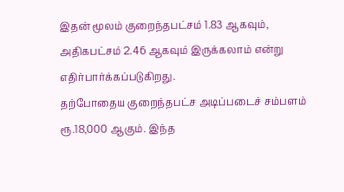இதன் மூலம் குறைந்தபட்சம் 1.83 ஆகவும், அதிகபட்சம் 2.46 ஆகவும் இருக்கலாம் என்று எதிர்பார்க்கப்படுகிறது.
தற்போதைய குறைந்தபட்ச அடிப்படைச் சம்பளம் ரூ.18,000 ஆகும். இந்த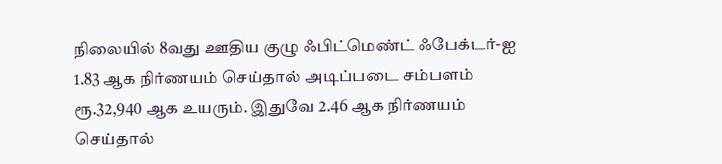நிலையில் 8வது ஊதிய குழு ஃபிட்மெண்ட் ஃபேக்டர்-ஐ 1.83 ஆக நிர்ணயம் செய்தால் அடிப்படை சம்பளம் ரூ.32,940 ஆக உயரும். இதுவே 2.46 ஆக நிர்ணயம் செய்தால்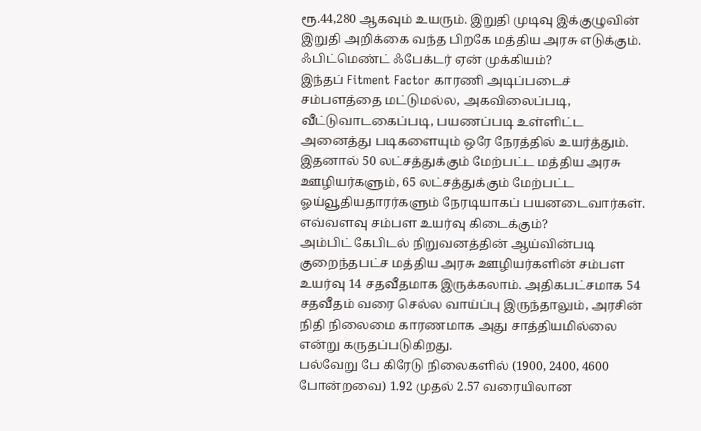ரூ.44,280 ஆகவும் உயரும். இறுதி முடிவு இக்குழுவின் இறுதி அறிக்கை வந்த பிறகே மத்திய அரசு எடுக்கும்.
ஃபிட்மெண்ட் ஃபேக்டர் ஏன் முக்கியம்?
இந்தப் Fitment Factor காரணி அடிப்படைச் சம்பளத்தை மட்டுமல்ல, அகவிலைப்படி, வீட்டுவாடகைப்படி, பயணப்படி உள்ளிட்ட அனைத்து படிகளையும் ஒரே நேரத்தில் உயர்த்தும். இதனால் 50 லட்சத்துக்கும் மேற்பட்ட மத்திய அரசு ஊழியர்களும், 65 லட்சத்துக்கும் மேற்பட்ட ஓய்வூதியதாரர்களும் நேரடியாகப் பயனடைவார்கள்.
எவ்வளவு சம்பள உயர்வு கிடைக்கும்?
அம்பிட் கேபிடல் நிறுவனத்தின் ஆய்வின்படி குறைந்தபட்ச மத்திய அரசு ஊழியர்களின் சம்பள உயர்வு 14 சதவீதமாக இருக்கலாம். அதிகபட்சமாக 54 சதவீதம் வரை செல்ல வாய்ப்பு இருந்தாலும், அரசின் நிதி நிலைமை காரணமாக அது சாத்தியமில்லை என்று கருதப்படுகிறது.
பல்வேறு பே கிரேடு நிலைகளில் (1900, 2400, 4600 போன்றவை) 1.92 முதல் 2.57 வரையிலான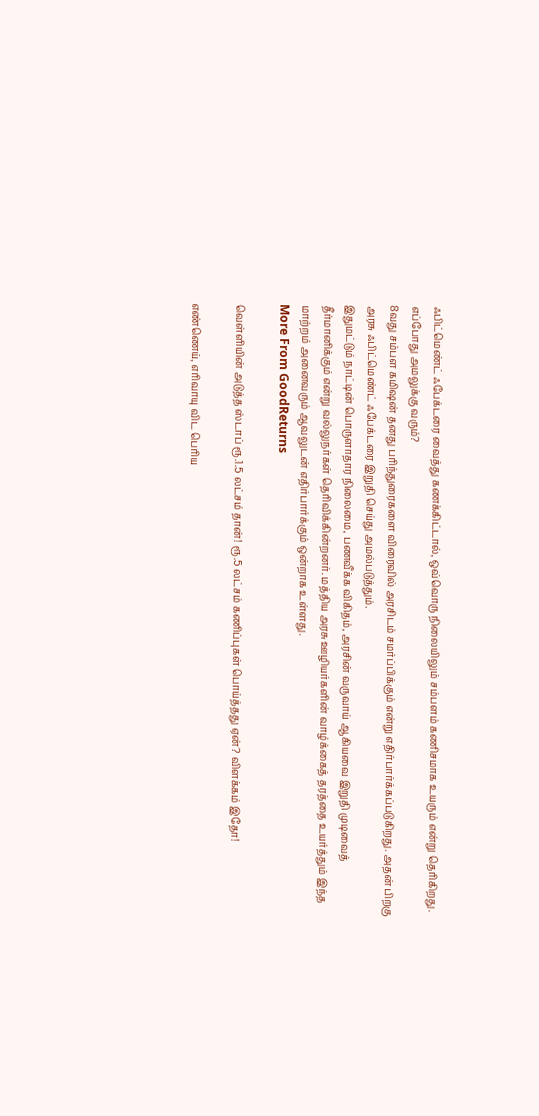ஃபிட்மெண்ட் ஃபேக்டரை வைத்து கணக்கிட்டால், ஒவ்வொரு நிலையிலும் சம்பளம் கணிசமாக உயரும் என்று தெரிகிறது.
எப்போது அமலுக்கு வரும்?
8வது சம்பள கமிஷன் தனது பரிந்துரைகளை விரைவில் அரசிடம் சமர்ப்பிக்கும் என்று எதிர்பார்க்கப்படுகிறது. அதன் பிறகு அரசு ஃபிட்மெண்ட் ஃபேக்டரை இறுதி செய்து அமல்படுத்தும்.
இதுமட்டும் நாட்டின் பொருளாதார நிலைமை, பணவீக்க விகிதம், அரசின் வருவாய் ஆகியவை இறுதி முடிவைத் தீர்மானிக்கும் என்று வல்லுநர்கள் தெரிவிக்கின்றனர். மத்திய அரசு ஊழியர்களின் வாழ்க்கைத் தரத்தை உயர்த்தும் இந்த மாற்றம் அனைவரும் ஆவலுடன் எதிர்பார்க்கும் ஒன்றாக உள்ளது.
More From GoodReturns

வெள்ளியின் அடுத்த ஸ்டாப் ரூ.1.5 லட்சம் தான்! ரூ.5 லட்சம் கணிப்புகள் பொய்த்தது ஏன்? விளக்கம் இதோ!

எண்ணெய், எரிவாயு விட பெரிய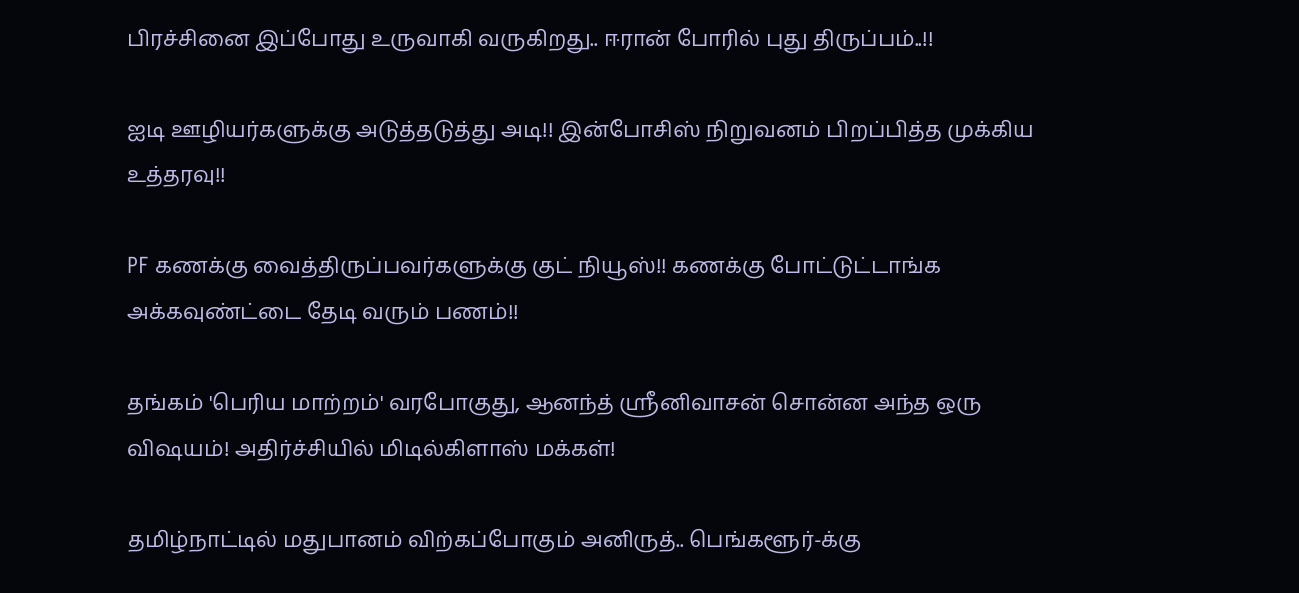பிரச்சினை இப்போது உருவாகி வருகிறது.. ஈரான் போரில் புது திருப்பம்..!!

ஐடி ஊழியர்களுக்கு அடுத்தடுத்து அடி!! இன்போசிஸ் நிறுவனம் பிறப்பித்த முக்கிய உத்தரவு!!

PF கணக்கு வைத்திருப்பவர்களுக்கு குட் நியூஸ்!! கணக்கு போட்டுட்டாங்க அக்கவுண்ட்டை தேடி வரும் பணம்!!

தங்கம் 'பெரிய மாற்றம்' வரபோகுது, ஆனந்த் ஸ்ரீனிவாசன் சொன்ன அந்த ஒரு விஷயம்! அதிர்ச்சியில் மிடில்கிளாஸ் மக்கள்!

தமிழ்நாட்டில் மதுபானம் விற்கப்போகும் அனிருத்.. பெங்களூர்-க்கு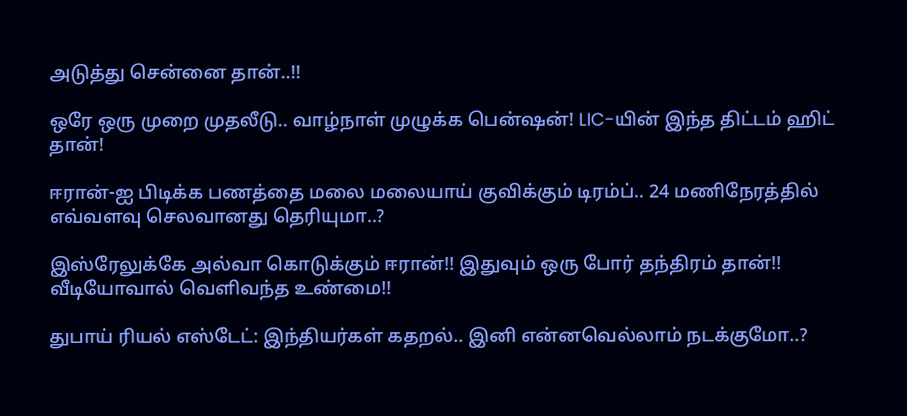அடுத்து சென்னை தான்..!!

ஒரே ஒரு முறை முதலீடு.. வாழ்நாள் முழுக்க பென்ஷன்! LIC-யின் இந்த திட்டம் ஹிட் தான்!

ஈரான்-ஐ பிடிக்க பணத்தை மலை மலையாய் குவிக்கும் டிரம்ப்.. 24 மணிநேரத்தில் எவ்வளவு செலவானது தெரியுமா..?

இஸ்ரேலுக்கே அல்வா கொடுக்கும் ஈரான்!! இதுவும் ஒரு போர் தந்திரம் தான்!! வீடியோவால் வெளிவந்த உண்மை!!

துபாய் ரியல் எஸ்டேட்: இந்தியர்கள் கதறல்.. இனி என்னவெல்லாம் நடக்குமோ..?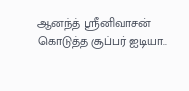ஆனந்த் ஸ்ரீனிவாசன் கொடுத்த சூப்பர் ஐடியா..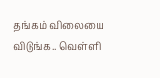தங்கம் விலையை விடுங்க.. வெள்ளி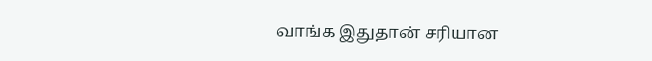வாங்க இதுதான் சரியான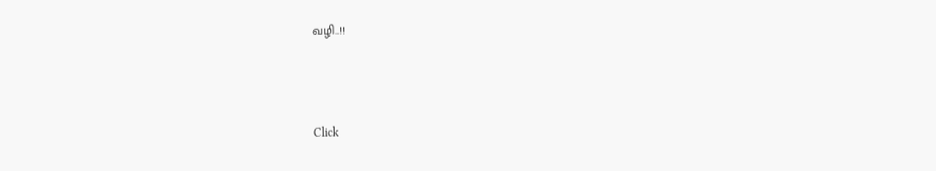வழி..!!



Click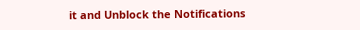it and Unblock the Notifications